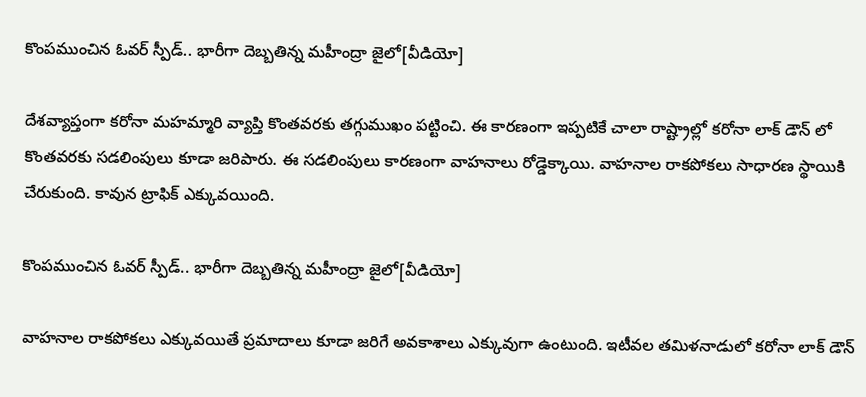కొంపముంచిన ఓవర్ స్పీడ్.. భారీగా దెబ్బతిన్న మహీంద్రా జైలో[వీడియో]

దేశవ్యాప్తంగా కరోనా మహమ్మారి వ్యాప్తి కొంతవరకు తగ్గుముఖం పట్టించి. ఈ కారణంగా ఇప్పటికే చాలా రాష్ట్రాల్లో కరోనా లాక్ డౌన్ లో కొంతవరకు సడలింపులు కూడా జరిపారు. ఈ సడలింపులు కారణంగా వాహనాలు రోడ్డెక్కాయి. వాహనాల రాకపోకలు సాధారణ స్థాయికి చేరుకుంది. కావున ట్రాఫిక్ ఎక్కువయింది.

కొంపముంచిన ఓవర్ స్పీడ్.. భారీగా దెబ్బతిన్న మహీంద్రా జైలో[వీడియో]

వాహనాల రాకపోకలు ఎక్కువయితే ప్రమాదాలు కూడా జరిగే అవకాశాలు ఎక్కువుగా ఉంటుంది. ఇటీవల తమిళనాడులో కరోనా లాక్ డౌన్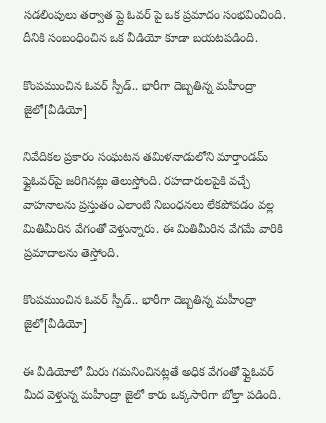సడలింపులు తర్వాత ప్లై ఓవర్ పై ఒక ప్రమాదం సంభవించింది. దీనికి సంబంధించిన ఒక వీడియో కూడా బయటపడింది.

కొంపముంచిన ఓవర్ స్పీడ్.. భారీగా దెబ్బతిన్న మహీంద్రా జైలో[వీడియో]

నివేదికల ప్రకారం సంఘటన తమిళనాడులోని మార్తాండమ్ ఫ్లైఓవర్‌పై జరిగినట్లు తెలుస్తోంది. రహదారులపైకి వచ్చే వాహనాలను ప్రస్తుతం ఎలాంటి నిబంధనలు లేకపోవడం వల్ల మితిమీరిన వేగంతో వెళ్తున్నారు. ఈ మితిమీరిన వేగమే వారికి ప్రమాదాలను తెస్తోంది.

కొంపముంచిన ఓవర్ స్పీడ్.. భారీగా దెబ్బతిన్న మహీంద్రా జైలో[వీడియో]

ఈ వీడియోలో మీరు గమనించినట్లతే అధిక వేగంతో ఫ్లైఓవర్ మీద వెళ్తున్న మహీంద్రా జైలో కారు ఒక్కసారిగా బోల్తా పడింది.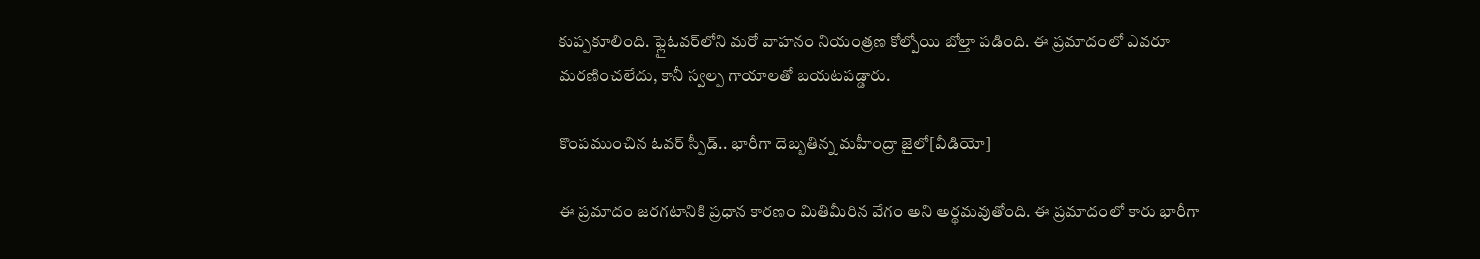కుప్పకూలింది. ఫ్లైఓవర్‌లోని మరో వాహనం నియంత్రణ కోల్పోయి బోల్తా పడింది. ఈ ప్రమాదంలో ఎవరూ మరణించలేదు, కానీ స్వల్ప గాయాలతో బయటపడ్డారు.

కొంపముంచిన ఓవర్ స్పీడ్.. భారీగా దెబ్బతిన్న మహీంద్రా జైలో[వీడియో]

ఈ ప్రమాదం జరగటానికి ప్రధాన కారణం మితిమీరిన వేగం అని అర్థమవుతోంది. ఈ ప్రమాదంలో కారు భారీగా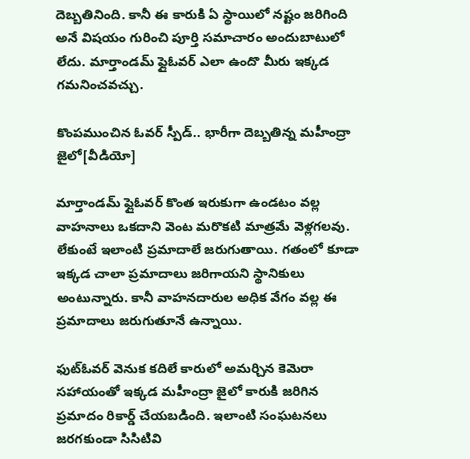దెబ్బతినింది. కానీ ఈ కారుకి ఏ స్థాయిలో నష్టం జరిగింది అనే విషయం గురించి పూర్తి సమాచారం అందుబాటులో లేదు. మార్తాండమ్ ఫ్లైఓవర్ ఎలా ఉందొ మీరు ఇక్కడ గమనించవచ్చు.

కొంపముంచిన ఓవర్ స్పీడ్.. భారీగా దెబ్బతిన్న మహీంద్రా జైలో[వీడియో]

మార్తాండమ్ ఫ్లైఓవర్ కొంత ఇరుకుగా ఉండటం వల్ల వాహనాలు ఒకదాని వెంట మరొకటి మాత్రమే వెళ్లగలవు. లేకుంటే ఇలాంటి ప్రమాదాలే జరుగుతాయి. గతంలో కూడా ఇక్కడ చాలా ప్రమాదాలు జరిగాయని స్థానికులు అంటున్నారు. కానీ వాహనదారుల అధిక వేగం వల్ల ఈ ప్రమాదాలు జరుగుతూనే ఉన్నాయి.

ఫుట్‌ఓవర్ వెనుక కదిలే కారులో అమర్చిన కెమెరా సహాయంతో ఇక్కడ మహీంద్రా జైలో కారుకి జరిగిన ప్రమాదం రికార్డ్ చేయబడింది. ఇలాంటి సంఘటనలు జరగకుండా సిసిటివి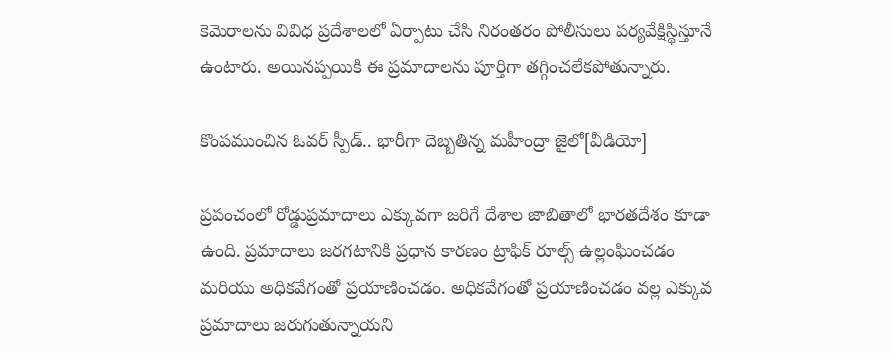కెమెరాలను వివిధ ప్రదేశాలలో ఏర్పాటు చేసి నిరంతరం పోలీసులు పర్యవేక్షిస్థిస్తూనే ఉంటారు. అయినప్పయికి ఈ ప్రమాదాలను పూర్తిగా తగ్గించలేకపోతున్నారు.

కొంపముంచిన ఓవర్ స్పీడ్.. భారీగా దెబ్బతిన్న మహీంద్రా జైలో[వీడియో]

ప్రపంచంలో రోడ్డుప్రమాదాలు ఎక్కువగా జరిగే దేశాల జాబితాలో భారతదేశం కూడా ఉంది. ప్రమాదాలు జరగటానికి ప్రధాన కారణం ట్రాఫిక్ రూల్స్ ఉల్లంఘించడం మరియు అధికవేగంతో ప్రయాణించడం. అధికవేగంతో ప్రయాణించడం వల్ల ఎక్కువ ప్రమాదాలు జరుగుతున్నాయని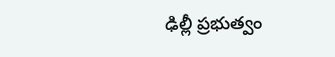ఢిల్లీ ప్రభుత్వం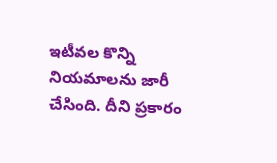ఇటీవల కొన్ని నియమాలను జారీ చేసింది. దీని ప్రకారం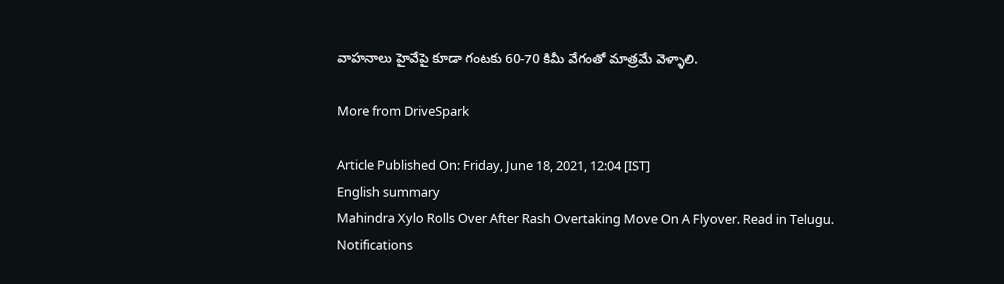వాహనాలు హైవేపై కూడా గంటకు 60-70 కిమీ వేగంతో మాత్రమే వెళ్ళాలి.

More from DriveSpark

Article Published On: Friday, June 18, 2021, 12:04 [IST]
English summary
Mahindra Xylo Rolls Over After Rash Overtaking Move On A Flyover. Read in Telugu.
Notifications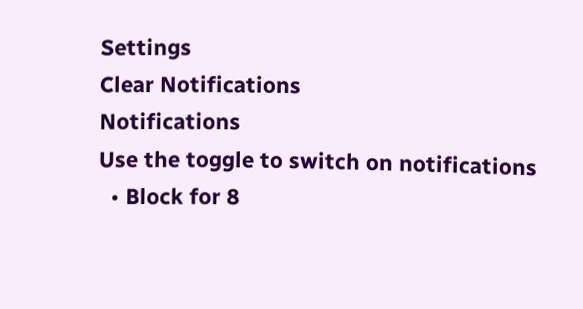Settings
Clear Notifications
Notifications
Use the toggle to switch on notifications
  • Block for 8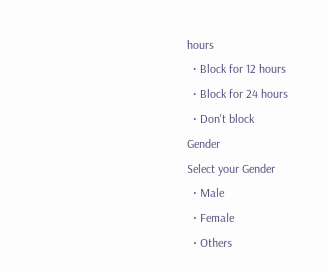hours
  • Block for 12 hours
  • Block for 24 hours
  • Don't block
Gender
Select your Gender
  • Male
  • Female
  • Others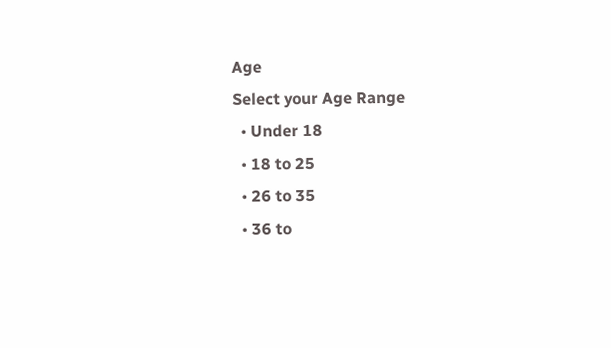Age
Select your Age Range
  • Under 18
  • 18 to 25
  • 26 to 35
  • 36 to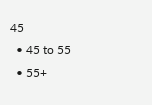45
  • 45 to 55
  • 55+